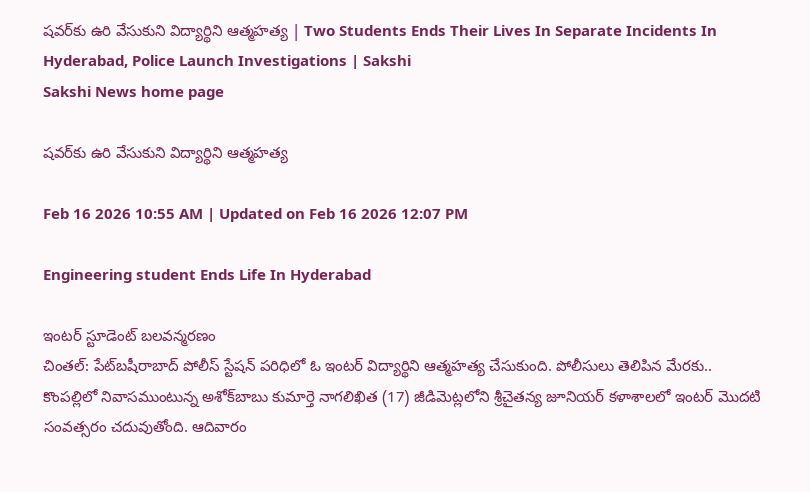షవర్‌కు ఉరి వేసుకుని విద్యార్థిని ఆత్మహత్య | Two Students Ends Their Lives In Separate Incidents In Hyderabad, Police Launch Investigations | Sakshi
Sakshi News home page

షవర్‌కు ఉరి వేసుకుని విద్యార్థిని ఆత్మహత్య

Feb 16 2026 10:55 AM | Updated on Feb 16 2026 12:07 PM

Engineering student Ends Life In Hyderabad

ఇంటర్‌ స్టూడెంట్‌ బలవన్మరణం
చింతల్‌: పేట్‌బషీరాబాద్‌ పోలీస్‌ స్టేషన్‌ పరిధిలో ఓ ఇంటర్‌ విద్యార్థిని ఆత్మహత్య చేసుకుంది. పోలీసులు తెలిపిన మేరకు.. కొంపల్లిలో నివాసముంటున్న అశోక్‌బాబు కుమార్తె నాగలిఖిత (17) జీడిమెట్లలోని శ్రీచైతన్య జూనియర్‌ కళాశాలలో ఇంటర్‌ మొదటి సంవత్సరం చదువుతోంది. ఆదివారం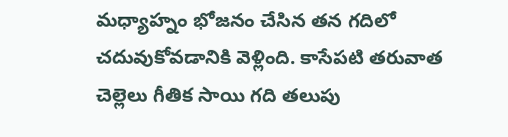మధ్యాహ్నం భోజనం చేసిన తన గదిలో చదువుకోవడానికి వెళ్లింది. కాసేపటి తరువాత చెల్లెలు గీతిక సాయి గది తలుపు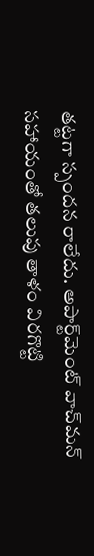తట్టగా స్పందన రాలేదు. అపార్ట్‌మెంట్‌ వాచ్‌మన్‌ సహాయంతో తలుపు తాళం విరగొట్టి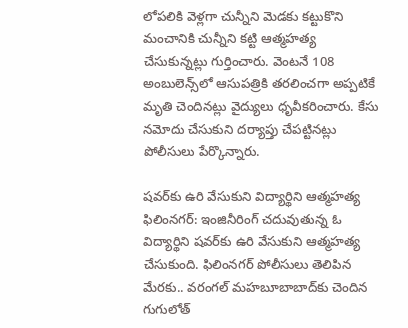లోపలికి వెళ్లగా చున్నీని మెడకు కట్టుకొని మంచానికి చున్నీని కట్టి ఆత్మహత్య చేసుకున్నట్లు గుర్తించారు. వెంటనే 108 అంబులెన్స్‌లో ఆసుపత్రికి తరలించగా అప్పటికే మృతి చెందినట్లు వైద్యులు ధృవీకరించారు. కేసు నమోదు చేసుకుని దర్యాప్తు చేపట్టినట్లు పోలీసులు పేర్కొన్నారు.

షవర్‌కు ఉరి వేసుకుని విద్యార్థిని ఆత్మహత్య
ఫిలింనగర్‌: ఇంజినీరింగ్‌ చదువుతున్న ఓ విద్యార్థిని షవర్‌కు ఉరి వేసుకుని ఆత్మహత్య చేసుకుంది. ఫిలింనగర్‌ పోలీసులు తెలిపిన మేరకు.. వరంగల్‌ మహబూబాబాద్‌కు చెందిన గుగులోత్‌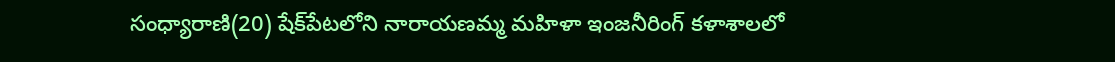సంధ్యారాణి(20) షేక్‌పేటలోని నారాయణమ్మ మహిళా ఇంజనీరింగ్‌ కళాశాలలో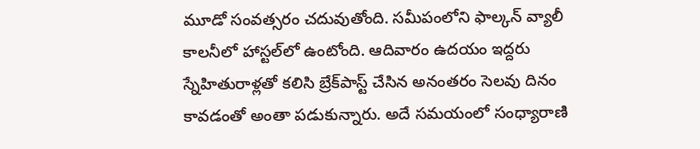మూడో సంవత్సరం చదువుతోంది. సమీపంలోని ఫాల్కన్‌ వ్యాలీ కాలనీలో హాస్టల్‌లో ఉంటోంది. ఆదివారం ఉదయం ఇద్దరు స్నేహితురాళ్లతో కలిసి బ్రేక్‌పాస్ట్‌ చేసిన అనంతరం సెలవు దినం కావడంతో అంతా పడుకున్నారు. అదే సమయంలో సంధ్యారాణి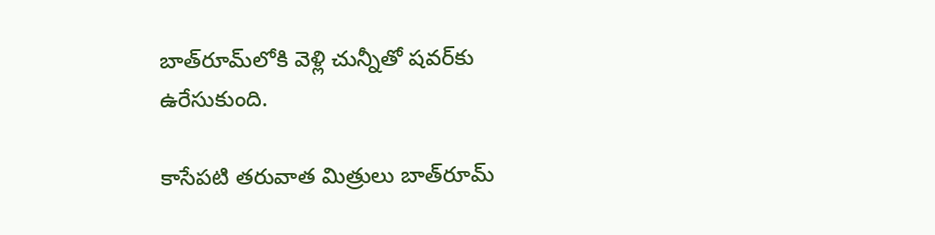బాత్‌రూమ్‌లోకి వెళ్లి చున్నీతో షవర్‌కు ఉరేసుకుంది.

కాసేపటి తరువాత మిత్రులు బాత్‌రూమ్‌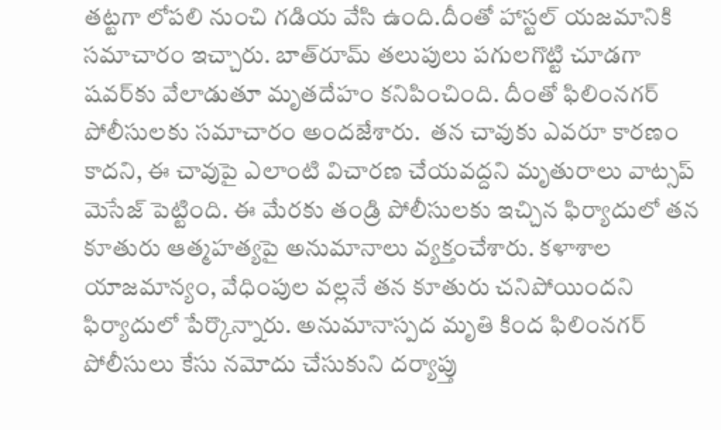తట్టగా లోపలి నుంచి గడియ వేసి ఉంది.దీంతో హాస్టల్‌ యజమానికి సమాచారం ఇచ్చారు. బాత్‌రూమ్‌ తలుపులు పగులగొట్టి చూడగా షవర్‌కు వేలాడుతూ మృతదేహం కనిపించింది. దీంతో ఫిలింనగర్‌ పోలీసులకు సమాచారం అందజేశారు.  తన చావుకు ఎవరూ కారణం కాదని, ఈ చావుపై ఎలాంటి విచారణ చేయవద్దని మృతురాలు వాట్సప్‌ మెసేజ్‌ పెట్టింది. ఈ మేరకు తండ్రి పోలీసులకు ఇచ్చిన ఫిర్యాదులో తన కూతురు ఆత్మహత్యపై అనుమానాలు వ్యక్తంచేశారు. కళాశాల యాజమాన్యం, వేధింపుల వల్లనే తన కూతురు చనిపోయిందని ఫిర్యాదులో పేర్కొన్నారు. అనుమానాస్పద మృతి కింద ఫిలింనగర్‌ పోలీసులు కేసు నమోదు చేసుకుని దర్యాప్తు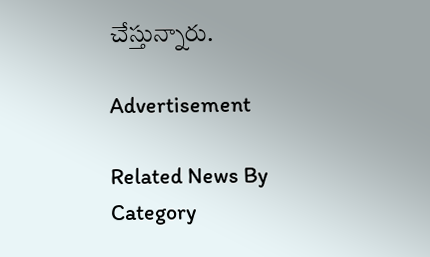చేస్తున్నారు.

Advertisement

Related News By Category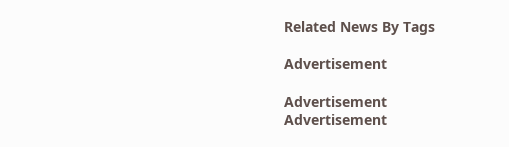Related News By Tags

Advertisement

Advertisement
Advertisement